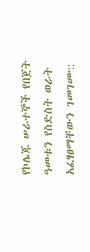የኮሌጁ ሠራተኞች የበጀት ዓመቱን የስድስት ወራት አፈፃፀማቸውን ገመገሙ::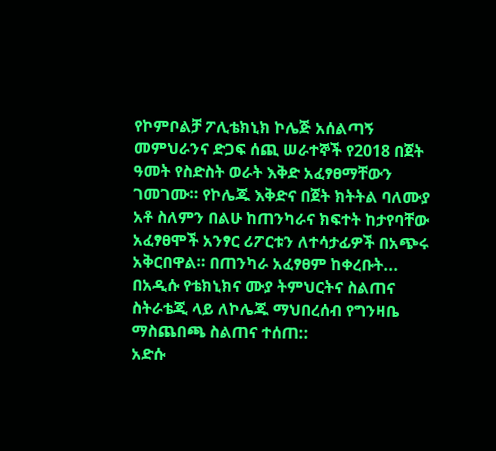የኮምቦልቻ ፖሊቴክኒክ ኮሌጅ አሰልጣኝ መምህራንና ድጋፍ ሰጪ ሠራተኞች የ2018 በጀት ዓመት የስድስት ወራት እቅድ አፈፃፀማቸውን ገመገሙ። የኮሌጁ እቅድና በጀት ክትትል ባለሙያ አቶ ስለምን በልሁ ከጠንካራና ክፍተት ከታየባቸው አፈፃፀሞች አንፃር ሪፖርቱን ለተሳታፊዎች በአጭሩ አቅርበዋል። በጠንካራ አፈፃፀም ከቀረቡት...
በአዲሱ የቴክኒክና ሙያ ትምህርትና ስልጠና ስትራቴጂ ላይ ለኮሌጁ ማህበረሰብ የግንዛቤ ማስጨበጫ ስልጠና ተሰጠ::
አድሱ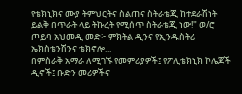የቴክኒክና ሙያ ትምህርትና ስልጠና ስትራቴጂ ከተደራሽነት ይልቅ በጥራት ላይ ትኩረት የሚሰጥ ስትራቴጂ ነው!" ወ/ሮ ጦይባ አህመዲ መድ፦ ምክትል ዲንና የኢንዱስትሪ ኤክስቴንሽንና ቴክኖሎ...
በምስራቅ አማራ ለሚገኙ የመምሪያዎች፤ የፖሊቴክኒክ ኮሌጆች ዲኖች፤ ቡድን መሪዎችና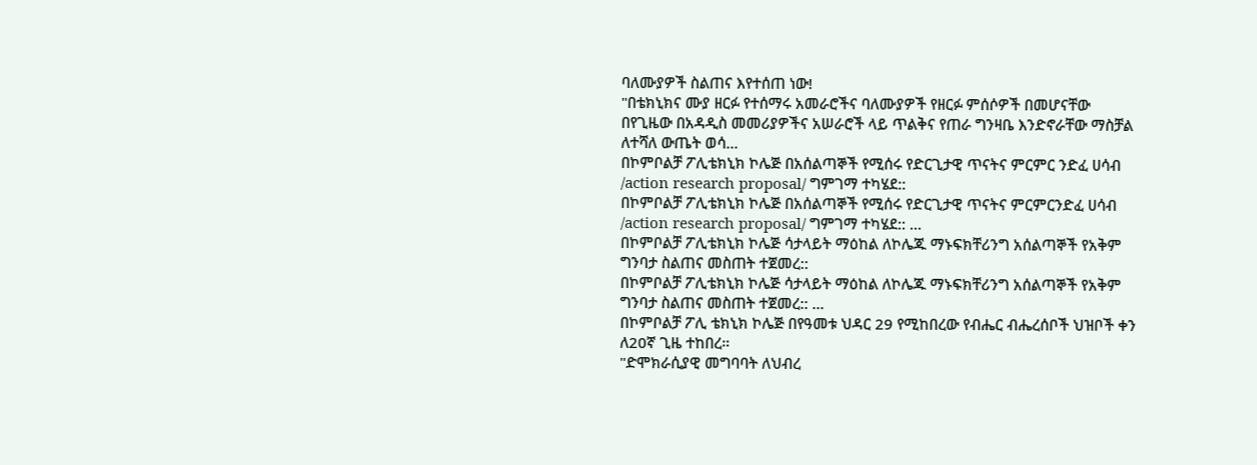ባለሙያዎች ስልጠና እየተሰጠ ነው!
"በቴክኒክና ሙያ ዘርፉ የተሰማሩ አመራሮችና ባለሙያዎች የዘርፉ ምሰሶዎች በመሆናቸው በየጊዜው በአዳዲስ መመሪያዎችና አሠራሮች ላይ ጥልቅና የጠራ ግንዛቤ እንድኖራቸው ማስቻል ለተሻለ ውጤት ወሳ...
በኮምቦልቻ ፖሊቴክኒክ ኮሌጅ በአሰልጣኞች የሚሰሩ የድርጊታዊ ጥናትና ምርምር ንድፈ ሀሳብ /action research proposal/ ግምገማ ተካሄደ::
በኮምቦልቻ ፖሊቴክኒክ ኮሌጅ በአሰልጣኞች የሚሰሩ የድርጊታዊ ጥናትና ምርምርንድፈ ሀሳብ /action research proposal/ ግምገማ ተካሄደ:: ...
በኮምቦልቻ ፖሊቴክኒክ ኮሌጅ ሳታላይት ማዕከል ለኮሌጁ ማኑፍክቸሪንግ አሰልጣኞች የአቅም ግንባታ ስልጠና መስጠት ተጀመረ::
በኮምቦልቻ ፖሊቴክኒክ ኮሌጅ ሳታላይት ማዕከል ለኮሌጁ ማኑፍክቸሪንግ አሰልጣኞች የአቅም ግንባታ ስልጠና መስጠት ተጀመረ:: ...
በኮምቦልቻ ፖሊ ቴክኒክ ኮሌጅ በየዓመቱ ህዳር 29 የሚከበረው የብሔር ብሔረሰቦች ህዝቦች ቀን ለ20ኛ ጊዜ ተከበረ።
"ድሞክራሲያዊ መግባባት ለህብረ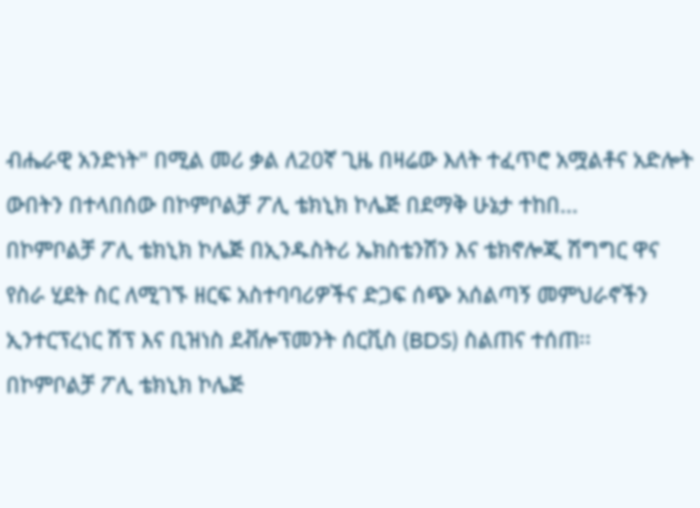ብሔራዊ አንድነት" በሚል መሪ ቃል ለ20ኛ ጊዜ በዛሬው እለት ተፈጥሮ አሟልቶና አድሎት ውበትን በተላበሰው በኮምቦልቻ ፖሊ ቴክኒክ ኮሌጅ በደማቅ ሁኔታ ተከበ...
በኮምቦልቻ ፖሊ ቴክኒክ ኮሌጅ በኢንዱስትሪ ኤክስቴንሽን እና ቴክኖሎጂ ሽግግር ዋና የስራ ሂደት ስር ለሚገኙ ዘርፍ አስተባባሪዎችና ድጋፍ ሰጭ አሰልጣኝ መምህራኖችን ኢንተርፕረነር ሽፕ እና ቢዝነስ ደቭሎፕመንት ሰርቪስ (BDS) ስልጠና ተሰጠ፡፡
በኮምቦልቻ ፖሊ ቴክኒክ ኮሌጅ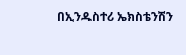በኢንዱስተሪ ኤክስቴንሽን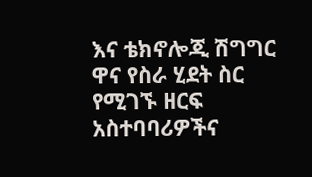እና ቴክኖሎጂ ሽግግር ዋና የስራ ሂደት ስር የሚገኙ ዘርፍ አስተባባሪዎችና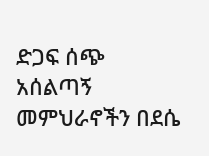ድጋፍ ሰጭ አሰልጣኝ መምህራኖችን በደሴ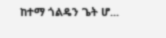ከተማ ጎልዴን ጌት ሆ...